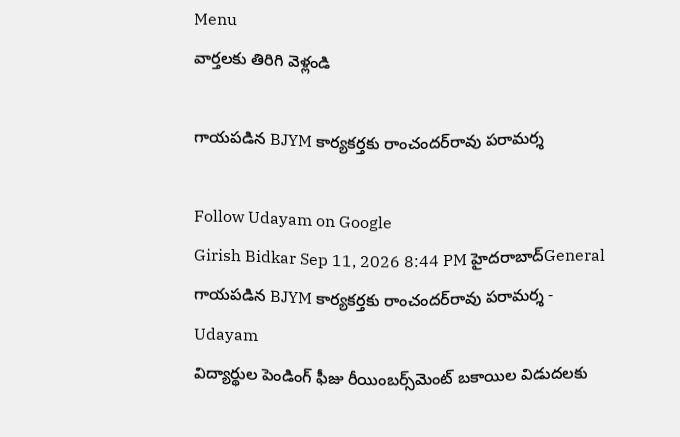Menu
వార్తలకు తిరిగి వెళ్లండి

గాయపడిన BJYM కార్యకర్తకు రాంచందర్‌రావు పరామర్శ

Follow Udayam on Google
Girish Bidkar Sep 11, 2026 8:44 PM హైదరాబాద్General
గాయపడిన BJYM కార్యకర్తకు రాంచందర్‌రావు పరామర్శ - Udayam
విద్యార్థుల పెండింగ్ ఫీజు రీయింబర్స్‌మెంట్ బకాయిల విడుదలకు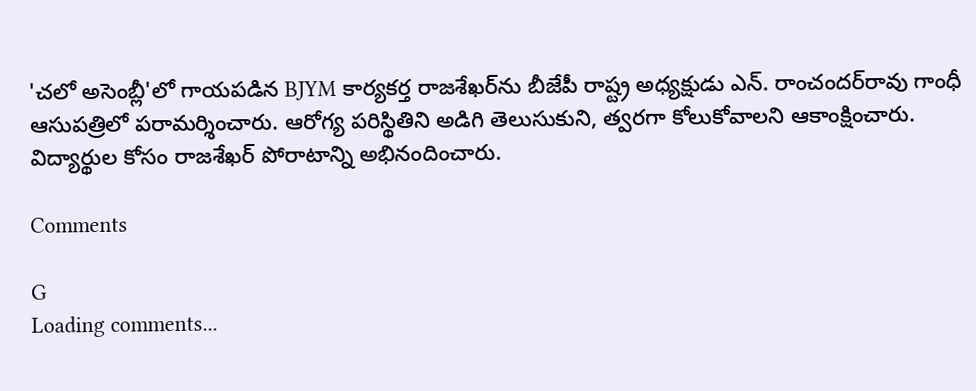'చలో అసెంబ్లీ'లో గాయపడిన BJYM కార్యకర్త రాజశేఖర్‌ను బీజేపీ రాష్ట్ర అధ్యక్షుడు ఎన్. రాంచందర్‌రావు గాంధీ ఆసుపత్రిలో పరామర్శించారు. ఆరోగ్య పరిస్థితిని అడిగి తెలుసుకుని, త్వరగా కోలుకోవాలని ఆకాంక్షించారు. విద్యార్థుల కోసం రాజశేఖర్‌ పోరాటాన్ని అభినందించారు.

Comments

G
Loading comments...